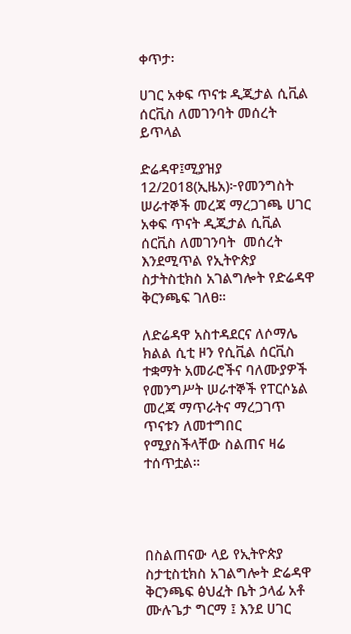ቀጥታ፡

ሀገር አቀፍ ጥናቱ ዲጂታል ሲቪል ሰርቪስ ለመገንባት መሰረት ይጥላል

ድሬዳዋ፤ሚያዝያ 12/2018(ኢዜአ)፦የመንግስት ሠራተኞች መረጃ ማረጋገጫ ሀገር አቀፍ ጥናት ዲጂታል ሲቪል ሰርቪስ ለመገንባት  መሰረት እንደሚጥል የኢትዮጵያ ስታትስቲክስ አገልግሎት የድሬዳዋ ቅርንጫፍ ገለፀ።

ለድሬዳዋ አስተዳደርና ለሶማሌ ክልል ሲቲ ዞን የሲቪል ሰርቪስ ተቋማት አመራሮችና ባለሙያዎች የመንግሥት ሠራተኞች የፐርሶኔል መረጃ ማጥራትና ማረጋገጥ ጥናቱን ለመተግበር የሚያስችላቸው ስልጠና ዛሬ ተሰጥቷል።




በስልጠናው ላይ የኢትዮጵያ ስታቲስቲክስ አገልግሎት ድሬዳዋ ቅርንጫፍ ፅህፈት ቤት ኃላፊ አቶ ሙሉጌታ ግርማ ፤ እንደ ሀገር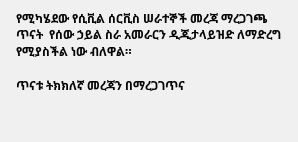የሚካሄደው የሲቪል ሰርቪስ ሠራተኞች መረጃ ማረጋገጫ ጥናት  የሰው ኃይል ስራ አመራርን ዲጂታላይዝድ ለማድረግ የሚያስችል ነው ብለዋል።

ጥናቱ ትክክለኛ መረጃን በማረጋገጥና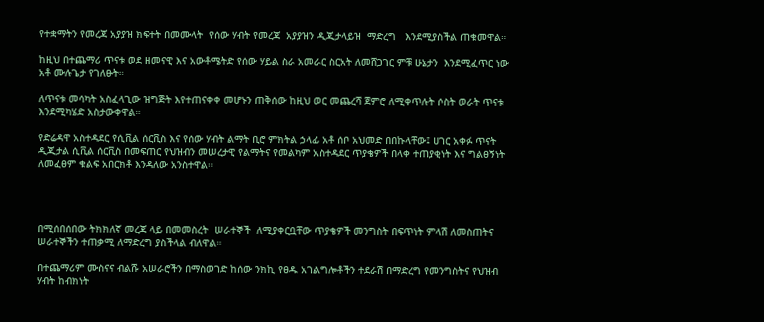የተቋማትን የመረጃ አያያዝ ክፍተት በመሙላት  የሰው ሃብት የመረጃ  አያያዝን ዲጂታላይዝ  ማድረግ   እንደሚያስችል ጠቁመዋል።

ከዚህ በተጨማሪ ጥናቱ ወደ ዘመናዊ እና አውቶሜትድ የሰው ሃይል ስራ አመራር ስርአት ለመሸጋገር ምቹ ሁኔታን  እንደሚፈጥር ነው አቶ ሙሉጌታ የገለፁት።

ለጥናቱ መሳካት አስፈላጊው ዝግጅት እየተጠናቀቀ መሆኑን ጠቅሰው ከዚህ ወር መጨረሻ ጀምሮ ለሚቀጥሉት ሶስት ወራት ጥናቱ እንደሚካሄድ አስታውቀዋል።

የድሬዳዋ አስተዳደር የሲቪል ሰርቪስ እና የሰው ሃብት ልማት ቢሮ ምክትል ኃላፊ አቶ ሰቦ አህመድ በበኩላቸው፤ ሀገር አቀፉ ጥናት ዲጂታል ሲቪል ሰርቪስ በመፍጠር የህዝብን መሠረታዊ የልማትና የመልካም አስተዳደር ጥያቄዎች በላቀ ተጠያቂነት እና ግልፀኝነት ለመፈፀም ቁልፍ አበርክቶ እንዳለው አንስተዋል።




በሚሰበሰበው ትክክለኛ መረጃ ላይ በመመስረት  ሠራተኞች  ለሚያቀርቧቸው ጥያቄዎች መንግስት በፍጥነት ምላሽ ለመስጠትና  ሠራተኞችን ተጠቃሚ ለማድረግ ያስችላል ብለዋል።

በተጨማሪም ሙስናና ብልሹ አሠራሮችን በማስወገድ ከሰው ንክኪ የፀዱ አገልግሎቶችን ተደራሽ በማድረግ የመንግስትና የህዝብ ሃብት ከብክነት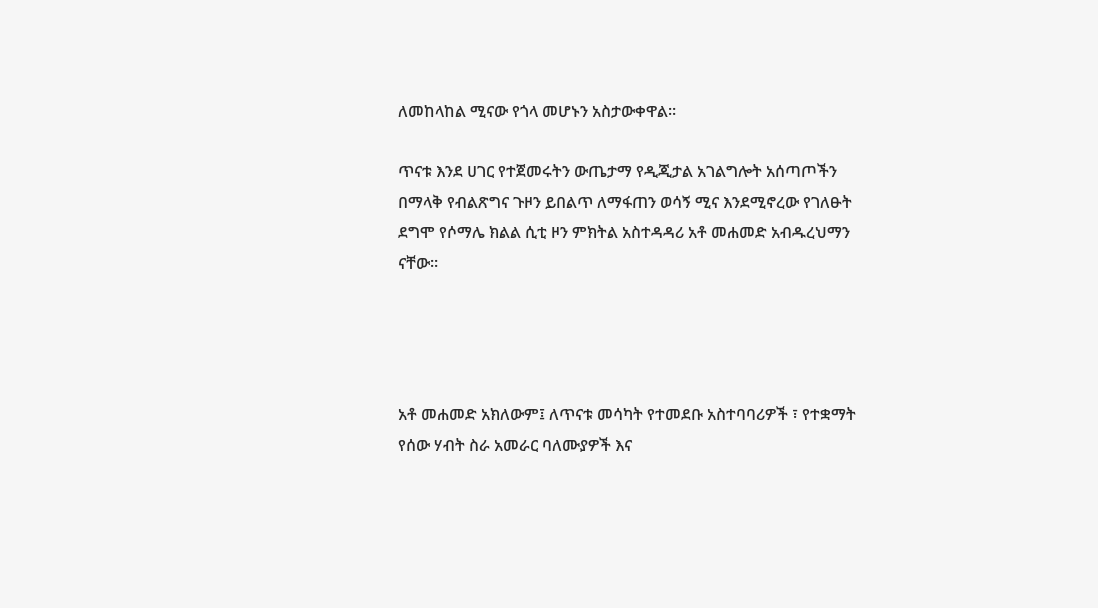ለመከላከል ሚናው የጎላ መሆኑን አስታውቀዋል።

ጥናቱ እንደ ሀገር የተጀመሩትን ውጤታማ የዲጂታል አገልግሎት አሰጣጦችን በማላቅ የብልጽግና ጉዞን ይበልጥ ለማፋጠን ወሳኝ ሚና እንደሚኖረው የገለፁት ደግሞ የሶማሌ ክልል ሲቲ ዞን ምክትል አስተዳዳሪ አቶ መሐመድ አብዱረህማን ናቸው።




አቶ መሐመድ አክለውም፤ ለጥናቱ መሳካት የተመደቡ አስተባባሪዎች ፣ የተቋማት የሰው ሃብት ስራ አመራር ባለሙያዎች እና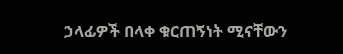ኃላፊዎች በላቀ ቁርጠኝነት ሚናቸውን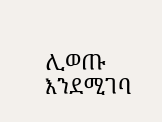ሊወጡ እንደሚገባ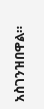አስገንዝበዋል።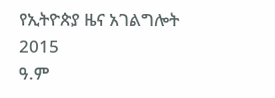የኢትዮጵያ ዜና አገልግሎት
2015
ዓ.ም